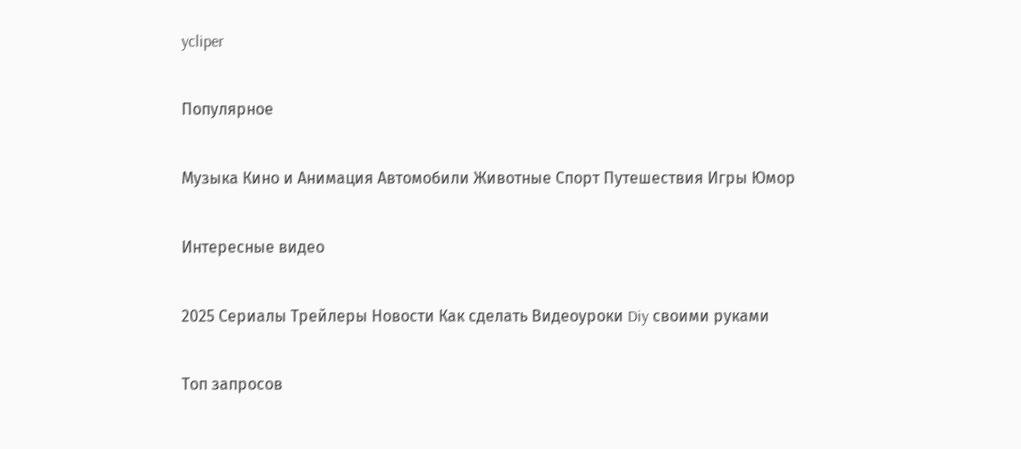ycliper

Популярное

Музыка Кино и Анимация Автомобили Животные Спорт Путешествия Игры Юмор

Интересные видео

2025 Сериалы Трейлеры Новости Как сделать Видеоуроки Diy своими руками

Топ запросов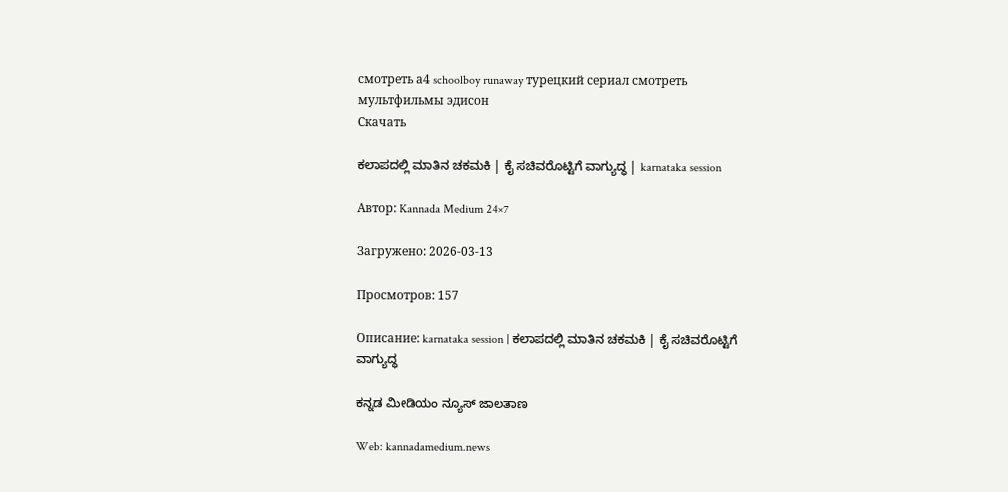смотреть а4 schoolboy runaway турецкий сериал смотреть мультфильмы эдисон
Скачать

ಕಲಾಪದಲ್ಲಿ ಮಾತಿನ ಚಕಮಕಿ | ಕೈ ಸಚಿವರೊಟ್ಟಿಗೆ ವಾಗ್ಯುದ್ಧ | karnataka session

Автор: Kannada Medium 24×7

Загружено: 2026-03-13

Просмотров: 157

Описание: karnataka session | ಕಲಾಪದಲ್ಲಿ ಮಾತಿನ ಚಕಮಕಿ | ಕೈ ಸಚಿವರೊಟ್ಟಿಗೆ ವಾಗ್ಯುದ್ಧ

ಕನ್ನಡ ಮೀಡಿಯಂ ನ್ಯೂಸ್ ಜಾಲತಾಣ

Web: kannadamedium.news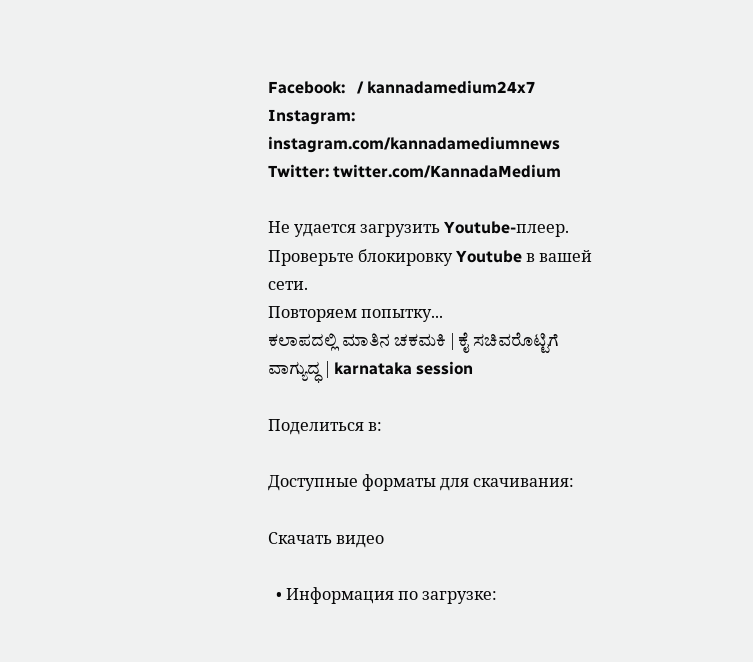Facebook:   / kannadamedium24x7
Instagram: instagram.com/kannadamediumnews
Twitter: twitter.com/KannadaMedium

Не удается загрузить Youtube-плеер. Проверьте блокировку Youtube в вашей сети.
Повторяем попытку...
ಕಲಾಪದಲ್ಲಿ ಮಾತಿನ ಚಕಮಕಿ | ಕೈ ಸಚಿವರೊಟ್ಟಿಗೆ ವಾಗ್ಯುದ್ಧ | karnataka session

Поделиться в:

Доступные форматы для скачивания:

Скачать видео

  • Информация по загрузке: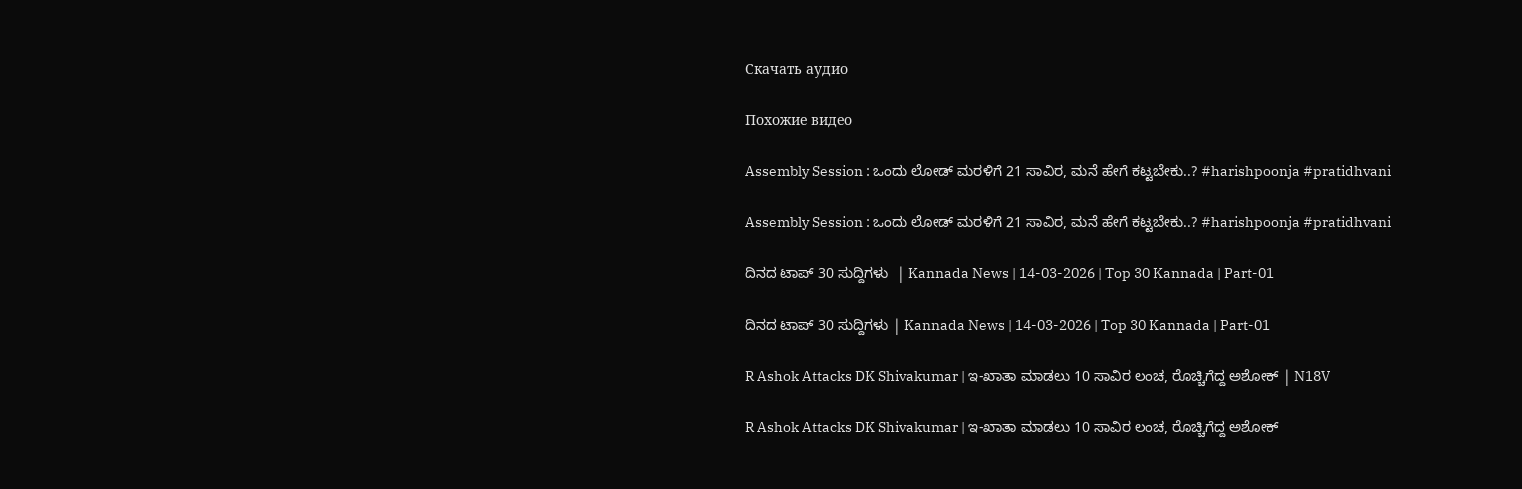Скачать аудио

Похожие видео

Assembly Session : ಒಂದು ಲೋಡ್ ಮರಳಿಗೆ 21 ಸಾವಿರ, ಮನೆ ಹೇಗೆ ಕಟ್ಟಬೇಕು..? #harishpoonja #pratidhvani

Assembly Session : ಒಂದು ಲೋಡ್ ಮರಳಿಗೆ 21 ಸಾವಿರ, ಮನೆ ಹೇಗೆ ಕಟ್ಟಬೇಕು..? #harishpoonja #pratidhvani

ದಿನದ ಟಾಪ್ 30 ಸುದ್ದಿಗಳು  | Kannada News | 14-03-2026 | Top 30 Kannada | Part-01

ದಿನದ ಟಾಪ್ 30 ಸುದ್ದಿಗಳು | Kannada News | 14-03-2026 | Top 30 Kannada | Part-01

R Ashok Attacks DK Shivakumar | ಇ-ಖಾತಾ ಮಾಡಲು 10 ಸಾವಿರ ಲಂಚ, ರೊಚ್ಚಿಗೆದ್ದ ಅಶೋಕ್ | N18V

R Ashok Attacks DK Shivakumar | ಇ-ಖಾತಾ ಮಾಡಲು 10 ಸಾವಿರ ಲಂಚ, ರೊಚ್ಚಿಗೆದ್ದ ಅಶೋಕ್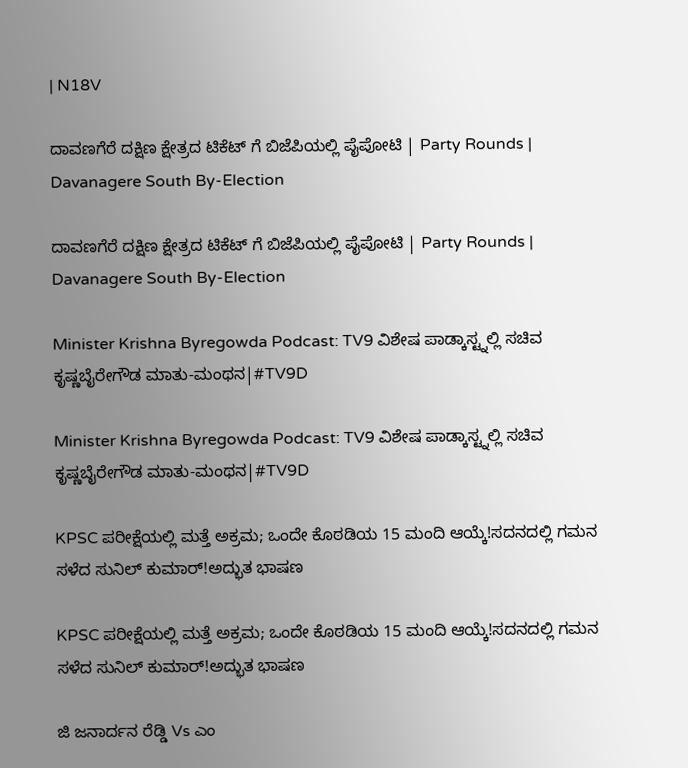| N18V

ದಾವಣಗೆರೆ ದಕ್ಷಿಣ ಕ್ಷೇತ್ರದ ಟಿಕೆಟ್ ಗೆ ಬಿಜೆಪಿಯಲ್ಲಿ ಪೈಪೋಟಿ | Party Rounds | Davanagere South By-Election

ದಾವಣಗೆರೆ ದಕ್ಷಿಣ ಕ್ಷೇತ್ರದ ಟಿಕೆಟ್ ಗೆ ಬಿಜೆಪಿಯಲ್ಲಿ ಪೈಪೋಟಿ | Party Rounds | Davanagere South By-Election

Minister Krishna Byregowda Podcast: TV9 ವಿಶೇಷ ಪಾಡ್ಕಾಸ್ಟ್ನಲ್ಲಿ ಸಚಿವ ಕೃಷ್ಣಬೈರೇಗೌಡ ಮಾತು-ಮಂಥನ|#TV9D

Minister Krishna Byregowda Podcast: TV9 ವಿಶೇಷ ಪಾಡ್ಕಾಸ್ಟ್ನಲ್ಲಿ ಸಚಿವ ಕೃಷ್ಣಬೈರೇಗೌಡ ಮಾತು-ಮಂಥನ|#TV9D

KPSC ಪರೀಕ್ಷೆಯಲ್ಲಿ ಮತ್ತೆ ಅಕ್ರಮ; ಒಂದೇ ಕೊಠಡಿಯ 15 ಮಂದಿ ಆಯ್ಕೆ!ಸದನದಲ್ಲಿ ಗಮನ ಸಳೆದ ಸುನಿಲ್ ಕುಮಾರ್!ಅದ್ಭುತ ಭಾಷಣ

KPSC ಪರೀಕ್ಷೆಯಲ್ಲಿ ಮತ್ತೆ ಅಕ್ರಮ; ಒಂದೇ ಕೊಠಡಿಯ 15 ಮಂದಿ ಆಯ್ಕೆ!ಸದನದಲ್ಲಿ ಗಮನ ಸಳೆದ ಸುನಿಲ್ ಕುಮಾರ್!ಅದ್ಭುತ ಭಾಷಣ

ಜಿ ಜನಾರ್ದನ ರೆಡ್ಡಿ Vs ಎಂ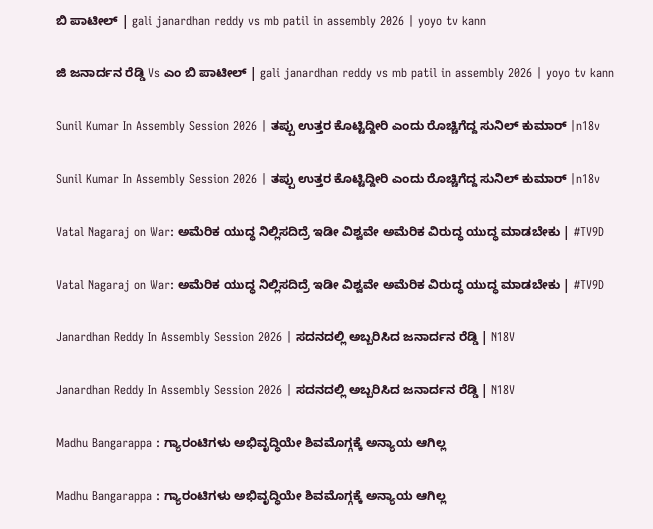ಬಿ ಪಾಟೀಲ್ | gali janardhan reddy vs mb patil in assembly 2026 | yoyo tv kann

ಜಿ ಜನಾರ್ದನ ರೆಡ್ಡಿ Vs ಎಂ ಬಿ ಪಾಟೀಲ್ | gali janardhan reddy vs mb patil in assembly 2026 | yoyo tv kann

Sunil Kumar In Assembly Session 2026 | ತಪ್ಪು ಉತ್ತರ ಕೊಟ್ಟಿದ್ದೀರಿ ಎಂದು ರೊಚ್ಚಿಗೆದ್ದ ಸುನಿಲ್ ಕುಮಾರ್ |n18v

Sunil Kumar In Assembly Session 2026 | ತಪ್ಪು ಉತ್ತರ ಕೊಟ್ಟಿದ್ದೀರಿ ಎಂದು ರೊಚ್ಚಿಗೆದ್ದ ಸುನಿಲ್ ಕುಮಾರ್ |n18v

Vatal Nagaraj on War: ಅಮೆರಿಕ ಯುದ್ಧ ನಿಲ್ಲಿಸದಿದ್ರೆ ಇಡೀ ವಿಶ್ವವೇ ಅಮೆರಿಕ ವಿರುದ್ಧ ಯುದ್ಧ ಮಾಡಬೇಕು | #TV9D

Vatal Nagaraj on War: ಅಮೆರಿಕ ಯುದ್ಧ ನಿಲ್ಲಿಸದಿದ್ರೆ ಇಡೀ ವಿಶ್ವವೇ ಅಮೆರಿಕ ವಿರುದ್ಧ ಯುದ್ಧ ಮಾಡಬೇಕು | #TV9D

Janardhan Reddy In Assembly Session 2026 | ಸದನದಲ್ಲಿ ಅಬ್ಬರಿಸಿದ ಜನಾರ್ದನ ರೆಡ್ಡಿ | N18V

Janardhan Reddy In Assembly Session 2026 | ಸದನದಲ್ಲಿ ಅಬ್ಬರಿಸಿದ ಜನಾರ್ದನ ರೆಡ್ಡಿ | N18V

Madhu Bangarappa : ಗ್ಯಾರಂಟಿಗಳು ಅಭಿವೃದ್ಧಿಯೇ ಶಿವಮೊಗ್ಗಕ್ಕೆ ಅನ್ಯಾಯ ಆಗಿಲ್ಲ

Madhu Bangarappa : ಗ್ಯಾರಂಟಿಗಳು ಅಭಿವೃದ್ಧಿಯೇ ಶಿವಮೊಗ್ಗಕ್ಕೆ ಅನ್ಯಾಯ ಆಗಿಲ್ಲ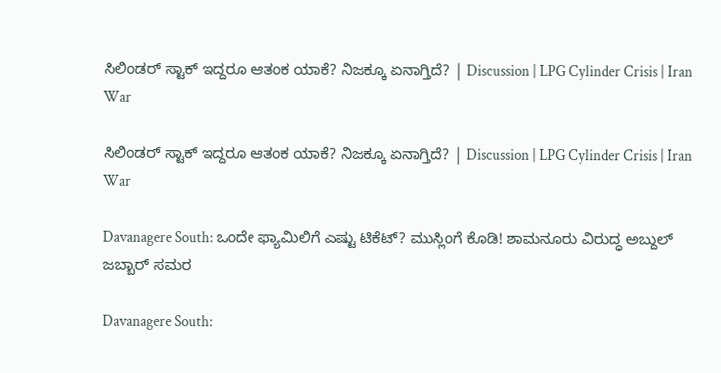ಸಿಲಿಂಡರ್ ಸ್ಟಾಕ್ ಇದ್ದರೂ ಆತಂಕ ಯಾಕೆ? ನಿಜಕ್ಕೂ ಏನಾಗ್ತಿದೆ? | Discussion | LPG Cylinder Crisis | Iran War

ಸಿಲಿಂಡರ್ ಸ್ಟಾಕ್ ಇದ್ದರೂ ಆತಂಕ ಯಾಕೆ? ನಿಜಕ್ಕೂ ಏನಾಗ್ತಿದೆ? | Discussion | LPG Cylinder Crisis | Iran War

Davanagere South: ಒಂದೇ ಫ್ಯಾಮಿಲಿಗೆ ಎಷ್ಟು ಟಿಕೆಟ್‌? ಮುಸ್ಲಿಂಗೆ ಕೊಡಿ! ಶಾಮನೂರು ವಿರುದ್ಧ ಅಬ್ದುಲ್ ಜಬ್ಬಾರ್ ಸಮರ

Davanagere South: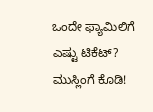ಒಂದೇ ಫ್ಯಾಮಿಲಿಗೆ ಎಷ್ಟು ಟಿಕೆಟ್‌? ಮುಸ್ಲಿಂಗೆ ಕೊಡಿ!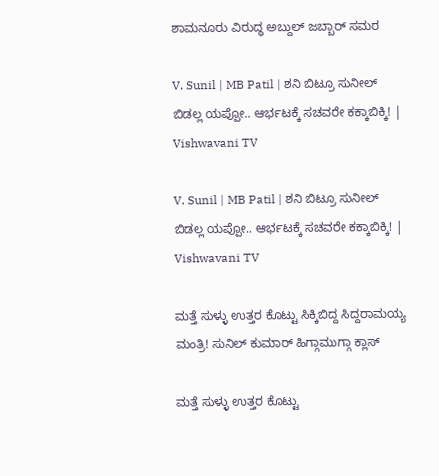ಶಾಮನೂರು ವಿರುದ್ಧ ಅಬ್ದುಲ್ ಜಬ್ಬಾರ್ ಸಮರ

V. Sunil | MB Patil | ಶನಿ ಬಿಟ್ರೂ ಸುನೀಲ್‌ ಬಿಡಲ್ಲ ಯಪ್ಪೋ.. ಆರ್ಭಟಕ್ಕೆ ಸಚವರೇ ಕಕ್ಕಾಬಿಕ್ಕಿ! | Vishwavani TV

V. Sunil | MB Patil | ಶನಿ ಬಿಟ್ರೂ ಸುನೀಲ್‌ ಬಿಡಲ್ಲ ಯಪ್ಪೋ.. ಆರ್ಭಟಕ್ಕೆ ಸಚವರೇ ಕಕ್ಕಾಬಿಕ್ಕಿ! | Vishwavani TV

ಮತ್ತೆ ಸುಳ್ಳು ಉತ್ತರ ಕೊಟ್ಟು ಸಿಕ್ಕಿಬಿದ್ದ ಸಿದ್ದರಾಮಯ್ಯ ಮಂತ್ರಿ! ಸುನಿಲ್ ಕುಮಾರ್ ಹಿಗ್ಗಾಮುಗ್ಗಾ ಕ್ಲಾಸ್

ಮತ್ತೆ ಸುಳ್ಳು ಉತ್ತರ ಕೊಟ್ಟು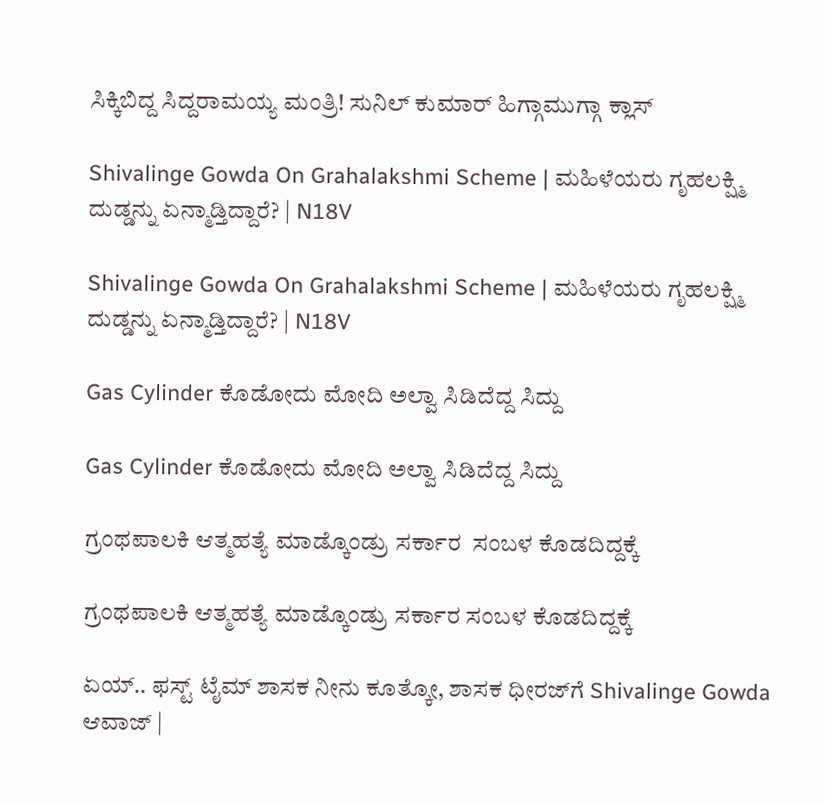ಸಿಕ್ಕಿಬಿದ್ದ ಸಿದ್ದರಾಮಯ್ಯ ಮಂತ್ರಿ! ಸುನಿಲ್ ಕುಮಾರ್ ಹಿಗ್ಗಾಮುಗ್ಗಾ ಕ್ಲಾಸ್

Shivalinge Gowda On Grahalakshmi Scheme | ಮಹಿಳೆಯರು ಗೃಹಲಕ್ಷ್ಮಿ ದುಡ್ಡನ್ನು ಏನ್ಮಾಡ್ತಿದ್ದಾರೆ? | N18V

Shivalinge Gowda On Grahalakshmi Scheme | ಮಹಿಳೆಯರು ಗೃಹಲಕ್ಷ್ಮಿ ದುಡ್ಡನ್ನು ಏನ್ಮಾಡ್ತಿದ್ದಾರೆ? | N18V

Gas Cylinder ಕೊಡೋದು ಮೋದಿ ಅಲ್ವಾ ಸಿಡಿದೆದ್ದ ಸಿದ್ದು

Gas Cylinder ಕೊಡೋದು ಮೋದಿ ಅಲ್ವಾ ಸಿಡಿದೆದ್ದ ಸಿದ್ದು

ಗ್ರಂಥಪಾಲಕಿ ಆತ್ಮಹತ್ಯೆ ಮಾಡ್ಕೊಂಡ್ರು ಸರ್ಕಾರ  ಸಂಬಳ ಕೊಡದಿದ್ದಕ್ಕೆ

ಗ್ರಂಥಪಾಲಕಿ ಆತ್ಮಹತ್ಯೆ ಮಾಡ್ಕೊಂಡ್ರು ಸರ್ಕಾರ ಸಂಬಳ ಕೊಡದಿದ್ದಕ್ಕೆ

ಏಯ್‌.. ಫಸ್ಟ್‌ ಟೈಮ್‌ ಶಾಸಕ ನೀನು ಕೂತ್ಕೋ, ಶಾಸಕ ಧೀರಜ್‌ಗೆ Shivalinge Gowda ಆವಾಜ್‌ |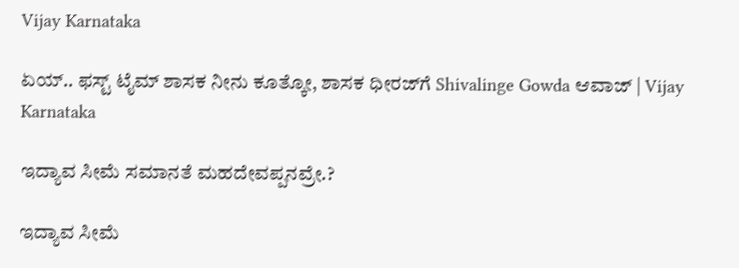Vijay Karnataka

ಏಯ್‌.. ಫಸ್ಟ್‌ ಟೈಮ್‌ ಶಾಸಕ ನೀನು ಕೂತ್ಕೋ, ಶಾಸಕ ಧೀರಜ್‌ಗೆ Shivalinge Gowda ಆವಾಜ್‌ | Vijay Karnataka

ಇದ್ಯಾವ‌ ಸೀಮೆ ಸಮಾನತೆ ಮಹದೇವಪ್ಪನವ್ರೇ.?

ಇದ್ಯಾವ‌ ಸೀಮೆ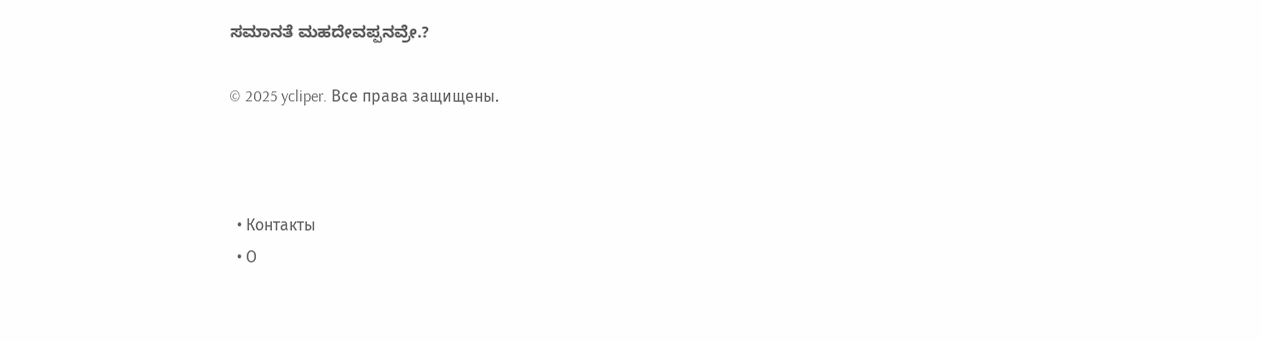ಸಮಾನತೆ ಮಹದೇವಪ್ಪನವ್ರೇ.?

© 2025 ycliper. Все права защищены.



  • Контакты
  • О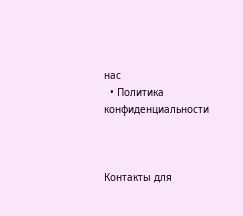нас
  • Политика конфиденциальности



Контакты для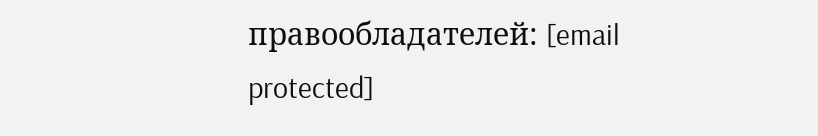правообладателей: [email protected]